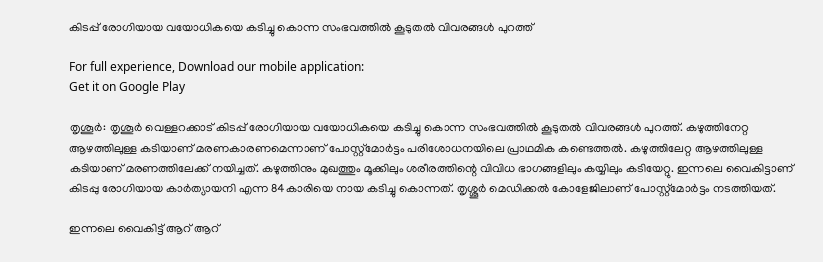കിടപ്പ് രോഗിയായ വയോധികയെ കടിച്ചു കൊന്ന സംഭവത്തില്‍ കൂടുതല്‍ വിവരങ്ങള്‍ പുറത്ത്

For full experience, Download our mobile application:
Get it on Google Play

തൃശൂർ: തൃശൂർ വെള്ളറക്കാട് കിടപ്പ് രോഗിയായ വയോധികയെ കടിച്ചു കൊന്ന സംഭവത്തില്‍ കൂടുതല്‍ വിവരങ്ങള്‍ പുറത്ത്. കഴുത്തിനേറ്റ ആഴത്തിലുള്ള കടിയാണ് മരണകാരണമെന്നാണ് പോസ്റ്റ്മോർട്ടം പരിശോധനയിലെ പ്രാഥമിക കണ്ടെത്തല്‍. കഴുത്തിലേറ്റ ആഴത്തിലുള്ള കടിയാണ് മരണത്തിലേക്ക് നയിച്ചത്. കഴുത്തിനും മുഖത്തും മൂക്കിലും ശരീരത്തിന്റെ വിവിധ ഭാഗങ്ങളിലും കയ്യിലും കടിയേറ്റു. ഇന്നലെ വൈകിട്ടാണ് കിടപ്പു രോഗിയായ കാർത്യായനി എന്ന 84കാരിയെ നായ കടിച്ചു കൊന്നത്. തൃശ്ശൂർ മെഡിക്കൽ കോളേജിലാണ് പോസ്റ്റ്മോർട്ടം നടത്തിയത്.

ഇന്നലെ വൈകിട്ട് ആറ് ആറ്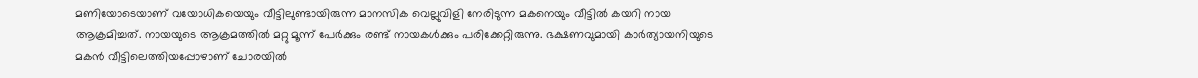മണിയോടെയാണ് വയോധികയെയും വീട്ടിലുണ്ടായിരുന്ന മാനസിക വെല്ലുവിളി നേരിടുന്ന മകനെയും വീട്ടിൽ കയറി നായ ആക്രമിച്ചത്. നായയുടെ ആക്രമത്തിൽ മറ്റു മൂന്ന് പേർക്കും രണ്ട് നായകൾക്കും പരിക്കേറ്റിരുന്നു. ഭക്ഷണവുമായി കാർത്യായനിയുടെ മകൻ വീട്ടിലെത്തിയപ്പോഴാണ് ചോരയിൽ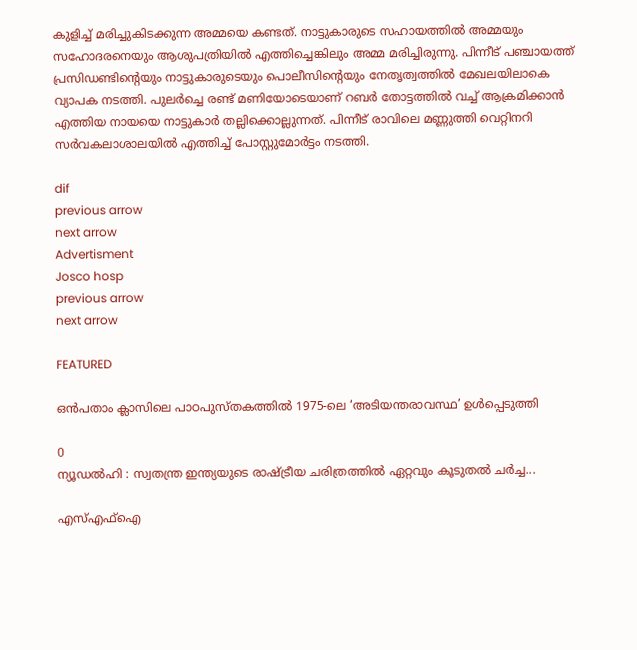കുളിച്ച് മരിച്ചുകിടക്കുന്ന അമ്മയെ കണ്ടത്. നാട്ടുകാരുടെ സഹായത്തില്‍ അമ്മയും സഹോദരനെയും ആശുപത്രിയിൽ എത്തിച്ചെങ്കിലും അമ്മ മരിച്ചിരുന്നു. പിന്നീട് പഞ്ചായത്ത് പ്രസിഡണ്ടിന്റെയും നാട്ടുകാരുടെയും പൊലീസിന്റെയും നേതൃത്വത്തിൽ മേഖലയിലാകെ വ്യാപക നടത്തി. പുലർച്ചെ രണ്ട് മണിയോടെയാണ് റബർ തോട്ടത്തിൽ വച്ച് ആക്രമിക്കാൻ എത്തിയ നായയെ നാട്ടുകാർ തല്ലിക്കൊല്ലുന്നത്. പിന്നീട് രാവിലെ മണ്ണുത്തി വെറ്റിനറി സർവകലാശാലയിൽ എത്തിച്ച് പോസ്റ്റുമോർട്ടം നടത്തി.

dif
previous arrow
next arrow
Advertisment
Josco hosp
previous arrow
next arrow

FEATURED

ഒൻപതാം ക്ലാസിലെ പാഠപുസ്തകത്തിൽ 1975-ലെ ‘അടിയന്തരാവസ്ഥ’ ഉൾപ്പെടുത്തി

0
ന്യൂഡൽഹി : സ്വതന്ത്ര ഇന്ത്യയുടെ രാഷ്ട്രീയ ചരിത്രത്തിൽ ഏറ്റവും കൂടുതൽ ചർച്ച...

എസ്എഫ്ഐ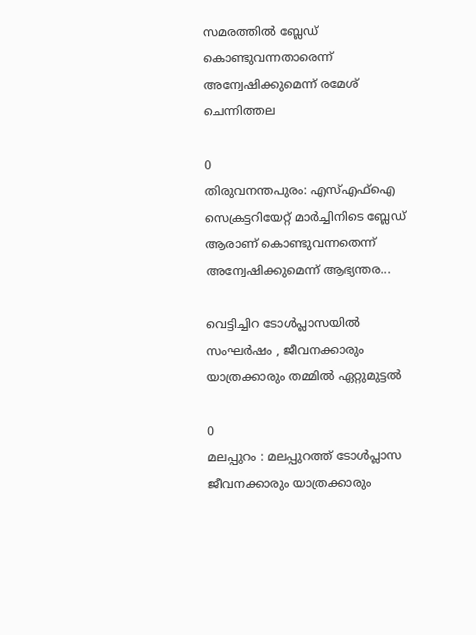സമരത്തിൽ ബ്ലേഡ് കൊണ്ടുവന്നതാരെന്ന് അന്വേഷിക്കുമെന്ന് രമേശ് ചെന്നിത്തല

0
തിരുവനന്തപുരം: എസ്എഫ്ഐ സെക്രട്ടറിയേറ്റ് മാർച്ചിനിടെ ബ്ലേഡ് ആരാണ് കൊണ്ടുവന്നതെന്ന് അന്വേഷിക്കുമെന്ന് ആഭ്യന്തര...

വെട്ടിച്ചിറ ടോൾപ്ലാസയിൽ സംഘർഷം , ജീവനക്കാരും യാത്രക്കാരും തമ്മിൽ ഏറ്റുമുട്ടൽ

0
മലപ്പുറം : മലപ്പുറത്ത് ടോൾപ്ലാസ ജീവനക്കാരും യാത്രക്കാരും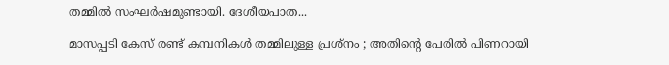തമ്മിൽ സംഘർഷമുണ്ടായി. ദേശീയപാത...

മാസപ്പടി കേസ് രണ്ട് കമ്പനികൾ തമ്മിലുള്ള പ്രശ്നം ; അതിൻ്റെ പേരിൽ പിണറായി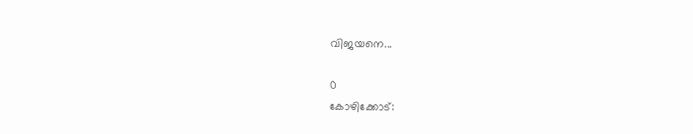വിജയനെ...

0
കോഴിക്കോട്: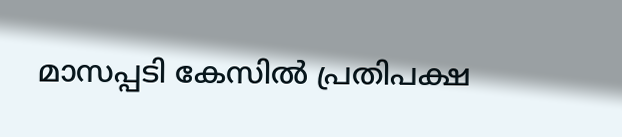മാസപ്പടി കേസിൽ പ്രതിപക്ഷ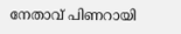നേതാവ് പിണറായി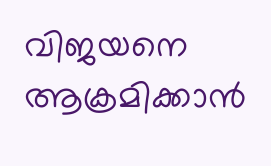വിജയനെ ആക്രമിക്കാൻ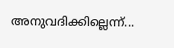അനുവദിക്കില്ലെന്ന്...